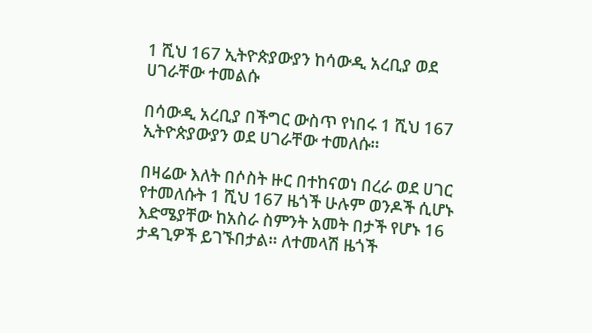1 ሺህ 167 ኢትዮጵያውያን ከሳውዲ አረቢያ ወደ ሀገራቸው ተመልሱ

በሳውዲ አረቢያ በችግር ውስጥ የነበሩ 1 ሺህ 167 ኢትዮጵያውያን ወደ ሀገራቸው ተመለሱ።

በዛሬው እለት በሶስት ዙር በተከናወነ በረራ ወደ ሀገር የተመለሱት 1 ሺህ 167 ዜጎች ሁሉም ወንዶች ሲሆኑ እድሜያቸው ከአስራ ስምንት አመት በታች የሆኑ 16 ታዳጊዎች ይገኙበታል። ለተመላሽ ዜጎች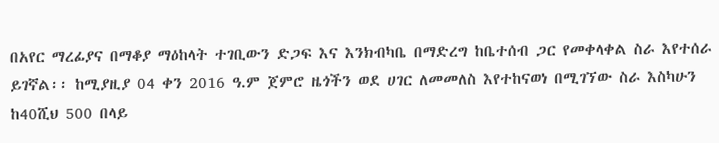በአየር ማረፊያና በማቆያ ማዕከላት ተገቢውን ድጋፍ እና እንክብካቤ በማድረግ ከቤተሰብ ጋር የመቀላቀል ስራ እየተሰራ ይገኛል፡፡ ከሚያዚያ 04 ቀን 2016 ዓ.ም ጀምሮ ዜጎችን ወደ ሀገር ለመመለስ እየተከናወነ በሚገኘው ስራ እስካሁን ከ40ሺህ 500 በላይ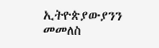ኢትዮጵያውያንን መመለስ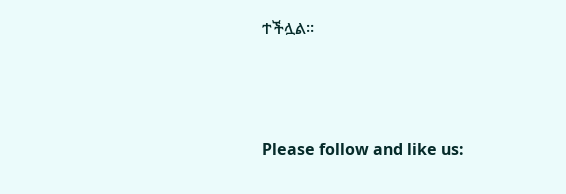ተችሏል።



Please follow and like us: